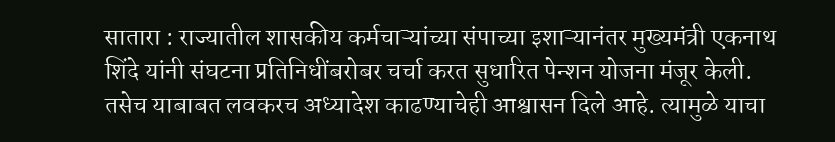सातारा : राज्यातील शासकीय कर्मचाऱ्यांच्या संपाच्या इशाऱ्यानंतर मुख्यमंत्री एकनाथ शिंदे यांनी संघटना प्रतिनिधींबरोबर चर्चा करत सुधारित पेन्शन योजना मंजूर केली. तसेच याबाबत लवकरच अध्यादेश काढण्याचेही आश्वासन दिले आहे. त्यामुळे याचा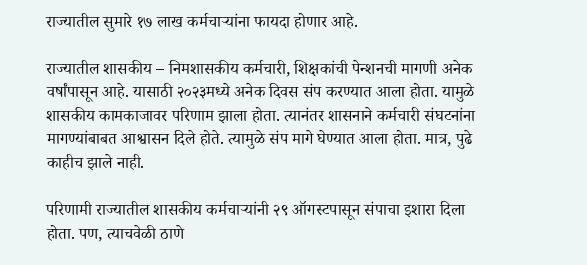राज्यातील सुमारे १७ लाख कर्मचाऱ्यांना फायदा होणार आहे.

राज्यातील शासकीय – निमशासकीय कर्मचारी, शिक्षकांची पेन्शनची मागणी अनेक वर्षांपासून आहे. यासाठी २०२३मध्ये अनेक दिवस संप करण्यात आला होता. यामुळे शासकीय कामकाजावर परिणाम झाला होता. त्यानंतर शासनाने कर्मचारी संघटनांना मागण्यांबाबत आश्वासन दिले होते. त्यामुळे संप मागे घेण्यात आला होता. मात्र, पुढे काहीच झाले नाही.

परिणामी राज्यातील शासकीय कर्मचाऱ्यांनी २९ ऑगस्टपासून संपाचा इशारा दिला होता. पण, त्याचवेळी ठाणे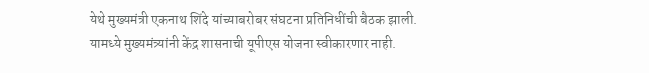येथे मुख्यमंत्री एकनाथ शिंदे यांच्याबरोबर संघटना प्रतिनिधींची बैठक झाली. यामध्ये मुख्यमंत्र्यांनी केंद्र शासनाची यूपीएस योजना स्वीकारणार नाही.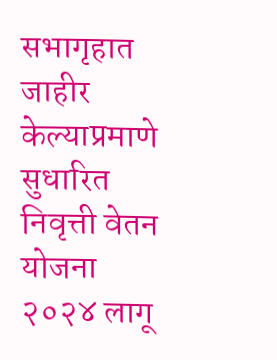सभागृहात जाहीर केल्याप्रमाणे सुधारित निवृत्ती वेतन योजना २०२४ लागू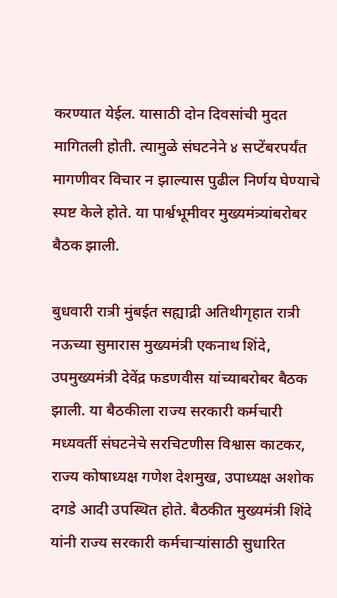करण्यात येईल. यासाठी दोन दिवसांची मुदत मागितली होती. त्यामुळे संघटनेने ४ सप्टेंबरपर्यंत मागणीवर विचार न झाल्यास पुढील निर्णय घेण्याचे स्पष्ट केले होते. या पार्श्वभूमीवर मुख्यमंत्र्यांबरोबर बैठक झाली.

बुधवारी रात्री मुंबईत सह्याद्री अतिथीगृहात रात्री नऊच्या सुमारास मुख्यमंत्री एकनाथ शिंदे, उपमुख्यमंत्री देवेंद्र फडणवीस यांच्याबरोबर बैठक झाली. या बैठकीला राज्य सरकारी कर्मचारी मध्यवर्ती संघटनेचे सरचिटणीस विश्वास काटकर, राज्य कोषाध्यक्ष गणेश देशमुख, उपाध्यक्ष अशोक दगडे आदी उपस्थित होते. बैठकीत मुख्यमंत्री शिंदे यांनी राज्य सरकारी कर्मचाऱ्यांसाठी सुधारित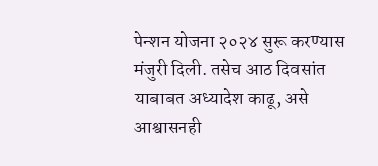पेन्शन योजना २०२४ सुरू करण्यास मंजुरी दिली. तसेच आठ दिवसांत याबाबत अध्यादेश काढू, असे आश्वासनही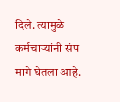दिले. त्यामुळे कर्मचाऱ्यांनी संप मागे घेतला आहे.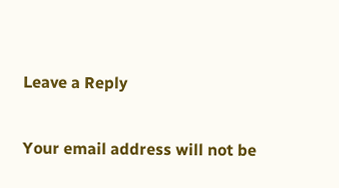Leave a Reply

Your email address will not be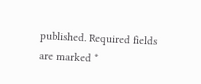published. Required fields are marked *